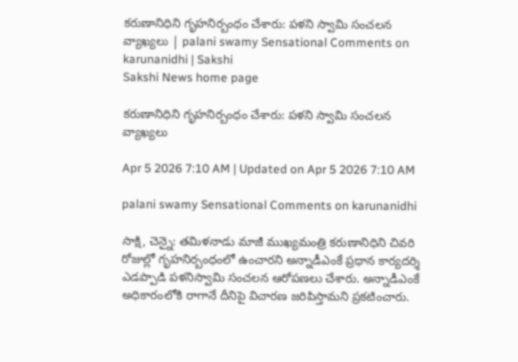కరుణానిధిని గృహనిర్బంధం చేశారు: పళని స్వామి సంచలన వ్యాఖ్యలు | palani swamy Sensational Comments on karunanidhi | Sakshi
Sakshi News home page

కరుణానిధిని గృహనిర్బంధం చేశారు: పళని స్వామి సంచలన వ్యాఖ్యలు

Apr 5 2026 7:10 AM | Updated on Apr 5 2026 7:10 AM

palani swamy Sensational Comments on karunanidhi

సాక్షి, చెన్నై: తమిళనాడు మాజీ ముఖ్యమంత్రి కరుణానిధిని చివరి రోజుల్లో గృహనిర్బంధంలో ఉంచారని అన్నాడీఎంకే ప్రధాన కార్యదర్శి ఎడప్పాడి పళనిస్వామి సంచలన ఆరోపణలు చేశారు. అన్నాడీఎంకే అధికారంలోకి రాగానే దీనిపై విచారణ జరిపిస్తామని ప్రకటించారు.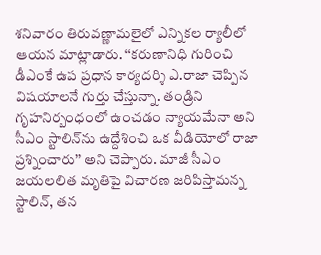శనివారం తిరువణ్ణామలైలో ఎన్నికల ర్యాలీలో ఆయన మాట్లాడారు. ‘‘కరుణానిధి గురించి డీఎంకే ఉప ప్రధాన కార్యదర్శి ఎ.రాజా చెప్పిన విషయాలనే గుర్తు చేస్తున్నా. తండ్రిని గృహనిర్బంధంలో ఉంచడం న్యాయమేనా అని సీఎం స్టాలిన్‌ను ఉద్దేశించి ఒక వీడియోలో రాజా ప్రశ్నించారు’’ అని చెప్పారు. మాజీ సీఎం జయలలిత మృతిపై విచారణ జరిపిస్తామన్న స్టాలిన్, తన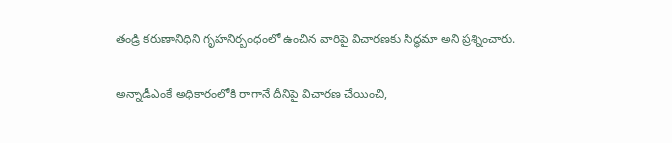తండ్రి కరుణానిధిని గృహనిర్బంధంలో ఉంచిన వారిపై విచారణకు సిద్ధమా అని ప్రశ్నించారు.

అన్నాడీఎంకే అధికారంలోకి రాగానే దీనిపై విచారణ చేయించి,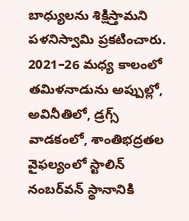బాధ్యులను శిక్షిస్తామని పళనిస్వామి ప్రకటించారు. 2021–26 మధ్య కాలంలో తమిళనాడును అప్పుల్లో, అవినీతిలో, డ్రగ్స్‌ వాడకంలో, శాంతిభద్రతల వైఫల్యంలో స్టాలిన్‌ నంబర్‌వన్‌ స్థానానికి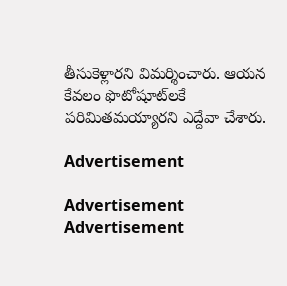తీసుకెళ్లారని విమర్శించారు. ఆయన కేవలం ఫొటోషూట్‌లకే పరిమితమయ్యారని ఎద్దేవా చేశారు.

Advertisement

Advertisement
Advertisement